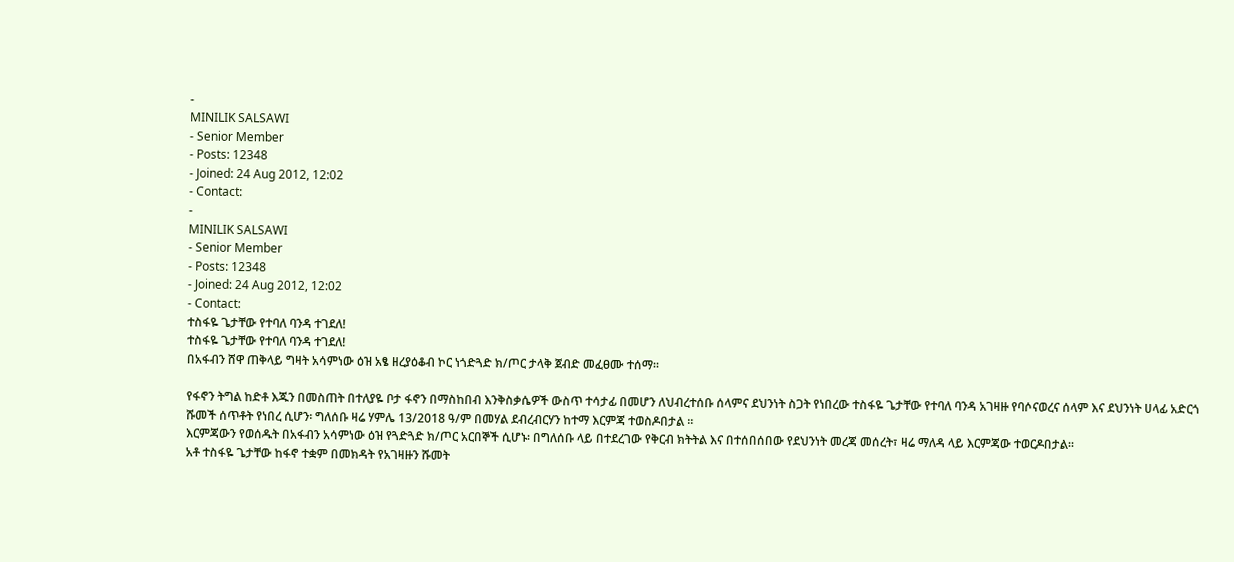-
MINILIK SALSAWI
- Senior Member
- Posts: 12348
- Joined: 24 Aug 2012, 12:02
- Contact:
-
MINILIK SALSAWI
- Senior Member
- Posts: 12348
- Joined: 24 Aug 2012, 12:02
- Contact:
ተስፋዬ ጌታቸው የተባለ ባንዳ ተገደለ!
ተስፋዬ ጌታቸው የተባለ ባንዳ ተገደለ!
በአፋብን ሸዋ ጠቅላይ ግዛት አሳምነው ዕዝ አፄ ዘረያዕቆብ ኮር ነጎድጓድ ክ/ጦር ታላቅ ጀብድ መፈፀሙ ተሰማ።

የፋኖን ትግል ከድቶ እጁን በመስጠት በተለያዬ ቦታ ፋኖን በማስከበብ እንቅስቃሴዎች ውስጥ ተሳታፊ በመሆን ለህብረተሰቡ ሰላምና ደህንነት ስጋት የነበረው ተስፋዬ ጌታቸው የተባለ ባንዳ አገዛዙ የባሶናወረና ሰላም እና ደህንነት ሀላፊ አድርጎ ሹመች ሰጥቶት የነበረ ሲሆን፡ ግለሰቡ ዛሬ ሃምሌ 13/2018 ዓ/ም በመሃል ደብረብርሃን ከተማ እርምጃ ተወስዶበታል ።
እርምጃውን የወሰዱት በአፋብን አሳምነው ዕዝ የጓድጓድ ክ/ጦር አርበኞች ሲሆኑ፡ በግለሰቡ ላይ በተደረገው የቅርብ ክትትል እና በተሰበሰበው የደህንነት መረጃ መሰረት፣ ዛሬ ማለዳ ላይ እርምጃው ተወርዶበታል።
አቶ ተስፋዬ ጌታቸው ከፋኖ ተቋም በመክዳት የአገዛዙን ሹመት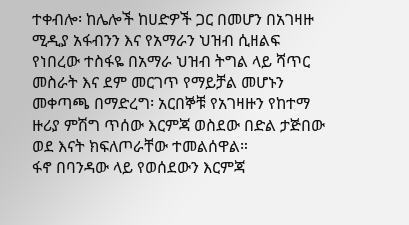ተቀብሎ፡ ከሌሎች ከሀድዎች ጋር በመሆን በአገዛዙ ሚዲያ አፋብንን እና የአማራን ህዝብ ሲዘልፍ የነበረው ተስፋዬ በአማራ ህዝብ ትግል ላይ ሻጥር መስራት እና ደም መርገጥ የማይቻል መሆኑን መቀጣጫ በማድረግ፡ አርበኞቹ የአገዛዙን የከተማ ዙሪያ ምሽግ ጥሰው እርምጃ ወስደው በድል ታጅበው ወደ እናት ክፍለጦራቸው ተመልሰዋል።
ፋኖ በባንዳው ላይ የወሰደውን እርምጃ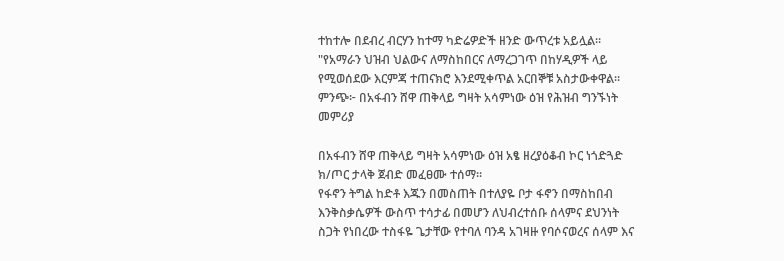ተከተሎ በደብረ ብርሃን ከተማ ካድሬዎድች ዘንድ ውጥረቱ አይሏል።
"የአማራን ህዝብ ህልውና ለማስከበርና ለማረጋገጥ በከሃዲዎች ላይ የሚወሰደው እርምጃ ተጠናክሮ እንደሚቀጥል አርበኞቹ አስታውቀዋል።
ምንጭ፦ በአፋብን ሸዋ ጠቅላይ ግዛት አሳምነው ዕዝ የሕዝብ ግንኙነት መምሪያ

በአፋብን ሸዋ ጠቅላይ ግዛት አሳምነው ዕዝ አፄ ዘረያዕቆብ ኮር ነጎድጓድ ክ/ጦር ታላቅ ጀብድ መፈፀሙ ተሰማ።
የፋኖን ትግል ከድቶ እጁን በመስጠት በተለያዬ ቦታ ፋኖን በማስከበብ እንቅስቃሴዎች ውስጥ ተሳታፊ በመሆን ለህብረተሰቡ ሰላምና ደህንነት ስጋት የነበረው ተስፋዬ ጌታቸው የተባለ ባንዳ አገዛዙ የባሶናወረና ሰላም እና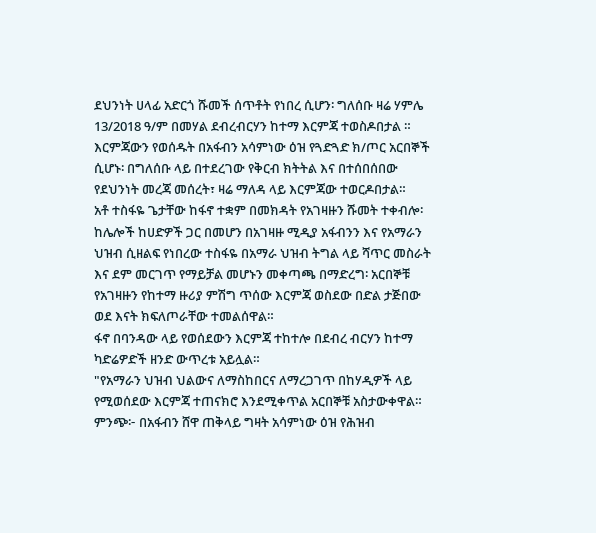ደህንነት ሀላፊ አድርጎ ሹመች ሰጥቶት የነበረ ሲሆን፡ ግለሰቡ ዛሬ ሃምሌ 13/2018 ዓ/ም በመሃል ደብረብርሃን ከተማ እርምጃ ተወስዶበታል ።
እርምጃውን የወሰዱት በአፋብን አሳምነው ዕዝ የጓድጓድ ክ/ጦር አርበኞች ሲሆኑ፡ በግለሰቡ ላይ በተደረገው የቅርብ ክትትል እና በተሰበሰበው የደህንነት መረጃ መሰረት፣ ዛሬ ማለዳ ላይ እርምጃው ተወርዶበታል።
አቶ ተስፋዬ ጌታቸው ከፋኖ ተቋም በመክዳት የአገዛዙን ሹመት ተቀብሎ፡ ከሌሎች ከሀድዎች ጋር በመሆን በአገዛዙ ሚዲያ አፋብንን እና የአማራን ህዝብ ሲዘልፍ የነበረው ተስፋዬ በአማራ ህዝብ ትግል ላይ ሻጥር መስራት እና ደም መርገጥ የማይቻል መሆኑን መቀጣጫ በማድረግ፡ አርበኞቹ የአገዛዙን የከተማ ዙሪያ ምሽግ ጥሰው እርምጃ ወስደው በድል ታጅበው ወደ እናት ክፍለጦራቸው ተመልሰዋል።
ፋኖ በባንዳው ላይ የወሰደውን እርምጃ ተከተሎ በደብረ ብርሃን ከተማ ካድሬዎድች ዘንድ ውጥረቱ አይሏል።
"የአማራን ህዝብ ህልውና ለማስከበርና ለማረጋገጥ በከሃዲዎች ላይ የሚወሰደው እርምጃ ተጠናክሮ እንደሚቀጥል አርበኞቹ አስታውቀዋል።
ምንጭ፦ በአፋብን ሸዋ ጠቅላይ ግዛት አሳምነው ዕዝ የሕዝብ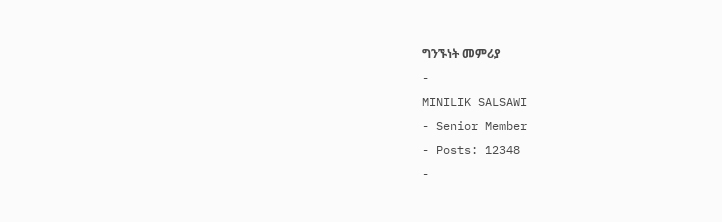ግንኙነት መምሪያ
-
MINILIK SALSAWI
- Senior Member
- Posts: 12348
-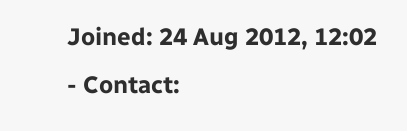Joined: 24 Aug 2012, 12:02
- Contact: